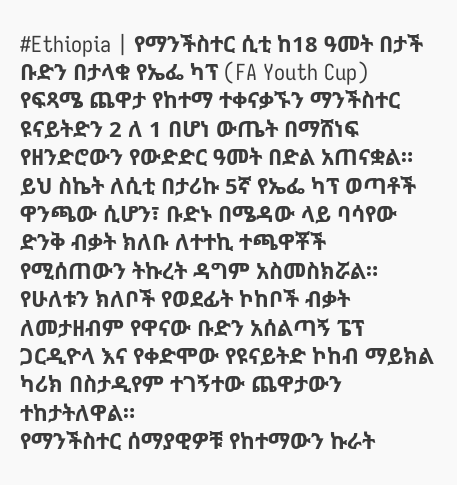#Ethiopia | የማንችስተር ሲቲ ከ18 ዓመት በታች ቡድን በታላቁ የኤፌ ካፕ (FA Youth Cup) የፍጻሜ ጨዋታ የከተማ ተቀናቃኙን ማንችስተር ዩናይትድን 2 ለ 1 በሆነ ውጤት በማሸነፍ የዘንድሮውን የውድድር ዓመት በድል አጠናቋል።
ይህ ስኬት ለሲቲ በታሪኩ 5ኛ የኤፌ ካፕ ወጣቶች ዋንጫው ሲሆን፣ ቡድኑ በሜዳው ላይ ባሳየው ድንቅ ብቃት ክለቡ ለተተኪ ተጫዋቾች የሚሰጠውን ትኩረት ዳግም አስመስክሯል።
የሁለቱን ክለቦች የወደፊት ኮከቦች ብቃት ለመታዘብም የዋናው ቡድን አሰልጣኝ ፔፕ ጋርዲዮላ እና የቀድሞው የዩናይትድ ኮከብ ማይክል ካሪክ በስታዲየም ተገኝተው ጨዋታውን ተከታትለዋል።
የማንችስተር ሰማያዊዎቹ የከተማውን ኩራት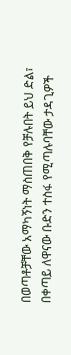በወጣቶቻቸው አማካኝነት ማስጠበቅ የቻሉበት ይህ ድል፣ በቀጣይ ለዋናው ቡድን ተስፋ የሚጣሉባቸው ታዳጊዎች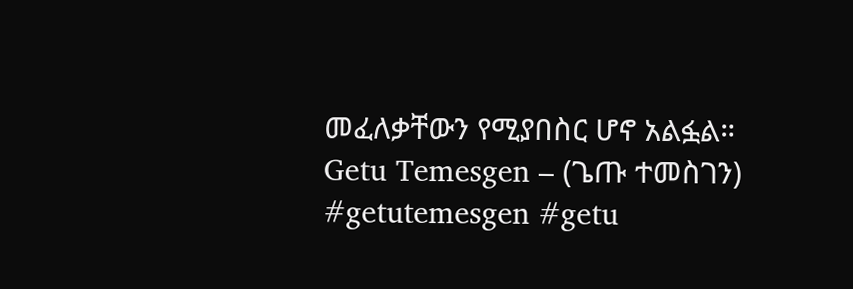መፈለቃቸውን የሚያበስር ሆኖ አልፏል።
Getu Temesgen – (ጌጡ ተመስገን)
#getutemesgen #getu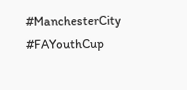#ManchesterCity #FAYouthCup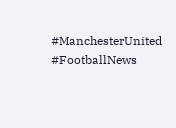#ManchesterUnited #FootballNews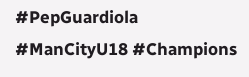#PepGuardiola #ManCityU18 #Champions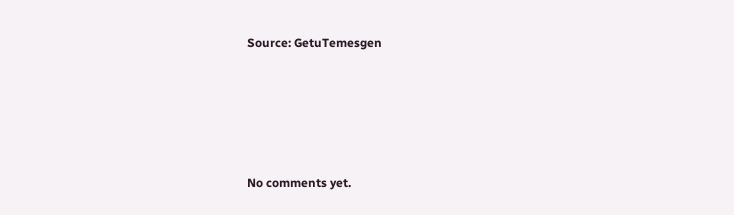Source: GetuTemesgen









No comments yet.